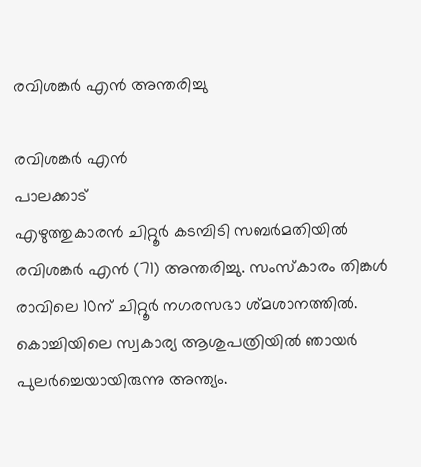രവിശങ്കർ എൻ അന്തരിച്ചു

രവിശങ്കർ എൻ
പാലക്കാട്
എഴുത്തുകാരൻ ചിറ്റൂർ കടമ്പിടി സബർമതിയിൽ രവിശങ്കർ എൻ (71) അന്തരിച്ചു. സംസ്കാരം തിങ്കൾ രാവിലെ 10ന് ചിറ്റൂർ നഗരസഭാ ശ്മശാനത്തിൽ. കൊച്ചിയിലെ സ്വകാര്യ ആശുപത്രിയിൽ ഞായർ പുലർച്ചെയായിരുന്നു അന്ത്യം.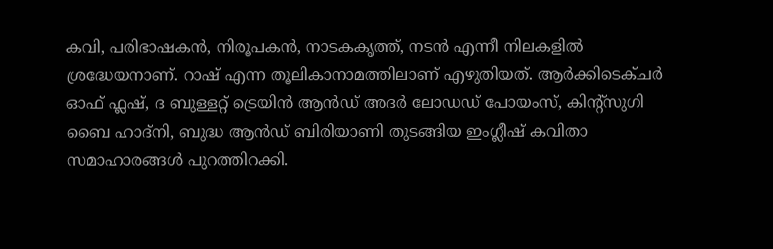കവി, പരിഭാഷകൻ, നിരൂപകൻ, നാടകകൃത്ത്, നടൻ എന്നീ നിലകളിൽ ശ്രദ്ധേയനാണ്. റാഷ് എന്ന തൂലികാനാമത്തിലാണ് എഴുതിയത്. ആർക്കിടെക്ചർ ഓഫ് ഫ്ലഷ്, ദ ബുള്ളറ്റ് ട്രെയിൻ ആൻഡ് അദർ ലോഡഡ് പോയംസ്, കിന്റ്സുഗി ബൈ ഹാദ്നി, ബുദ്ധ ആൻഡ് ബിരിയാണി തുടങ്ങിയ ഇംഗ്ലീഷ് കവിതാ സമാഹാരങ്ങൾ പുറത്തിറക്കി.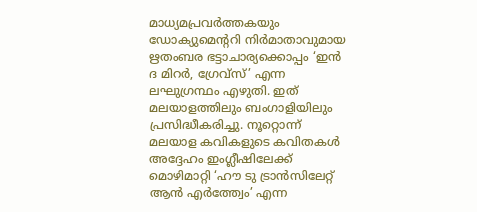മാധ്യമപ്രവർത്തകയും ഡോക്യുമെന്ററി നിർമാതാവുമായ ഋതംബര ഭട്ടാചാര്യക്കൊപ്പം ‘ഇൻ ദ മിറർ, ഗ്രേവ്സ്’ എന്ന ലഘുഗ്രന്ഥം എഴുതി. ഇത് മലയാളത്തിലും ബംഗാളിയിലും പ്രസിദ്ധീകരിച്ചു. നൂറ്റൊന്ന് മലയാള കവികളുടെ കവിതകൾ അദ്ദേഹം ഇംഗ്ലീഷിലേക്ക് മൊഴിമാറ്റി ‘ഹൗ ടു ട്രാൻസിലേറ്റ് ആൻ എർത്ത്വേം’ എന്ന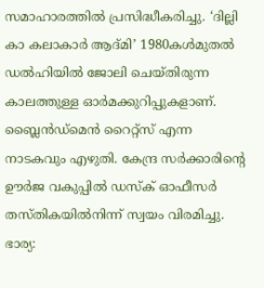സമാഹാരത്തിൽ പ്രസിദ്ധീകരിച്ചു. ‘ദില്ലി കാ കലാകാർ ആദ്മി’ 1980കൾമുതൽ ഡൽഹിയിൽ ജോലി ചെയ്തിരുന്ന കാലത്തുള്ള ഓർമക്കുറിപ്പുകളാണ്. ബ്ലൈൻഡ്മെൻ റൈറ്റ്സ് എന്ന നാടകവും എഴുതി. കേന്ദ്ര സർക്കാരിന്റെ ഊർജ വകുപ്പിൽ ഡസ്ക് ഓഫീസർ തസ്തികയിൽനിന്ന് സ്വയം വിരമിച്ചു. ഭാര്യ: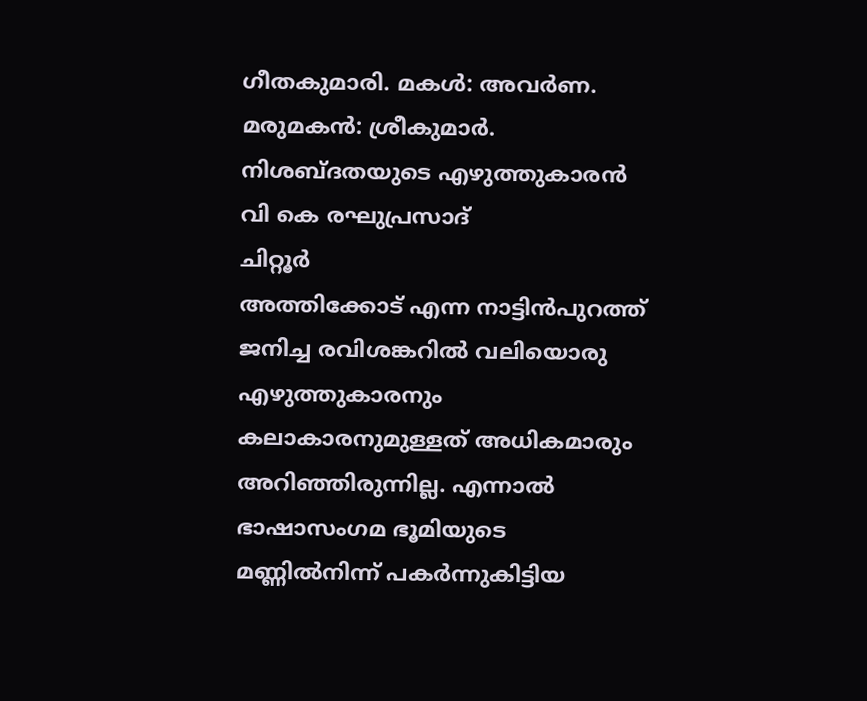ഗീതകുമാരി. മകൾ: അവർണ. മരുമകൻ: ശ്രീകുമാർ.
നിശബ്ദതയുടെ എഴുത്തുകാരൻ
വി കെ രഘുപ്രസാദ്
ചിറ്റൂർ
അത്തിക്കോട് എന്ന നാട്ടിൻപുറത്ത് ജനിച്ച രവിശങ്കറിൽ വലിയൊരു എഴുത്തുകാരനും കലാകാരനുമുള്ളത് അധികമാരും അറിഞ്ഞിരുന്നില്ല. എന്നാൽ ഭാഷാസംഗമ ഭൂമിയുടെ മണ്ണിൽനിന്ന് പകർന്നുകിട്ടിയ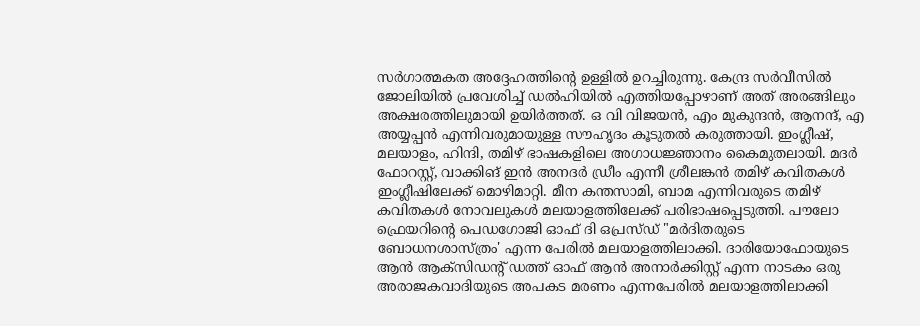സർഗാത്മകത അദ്ദേഹത്തിന്റെ ഉള്ളിൽ ഉറച്ചിരുന്നു. കേന്ദ്ര സർവീസിൽ ജോലിയിൽ പ്രവേശിച്ച് ഡൽഹിയിൽ എത്തിയപ്പോഴാണ് അത് അരങ്ങിലും അക്ഷരത്തിലുമായി ഉയിർത്തത്. ഒ വി വിജയൻ, എം മുകുന്ദൻ, ആനന്ദ്, എ അയ്യപ്പൻ എന്നിവരുമായുള്ള സൗഹൃദം കൂടുതൽ കരുത്തായി. ഇംഗ്ലീഷ്, മലയാളം, ഹിന്ദി, തമിഴ് ഭാഷകളിലെ അഗാധജ്ഞാനം കൈമുതലായി. മദർ ഫോറസ്റ്റ്, വാക്കിങ് ഇൻ അനദർ ഡ്രീം എന്നീ ശ്രീലങ്കൻ തമിഴ് കവിതകൾ ഇംഗ്ലീഷിലേക്ക് മൊഴിമാറ്റി. മീന കന്തസാമി, ബാമ എന്നിവരുടെ തമിഴ് കവിതകൾ നോവലുകൾ മലയാളത്തിലേക്ക് പരിഭാഷപ്പെടുത്തി. പൗലോ ഫ്രെയറിന്റെ പെഡഗോജി ഓഫ് ദി ഒപ്രസ്ഡ് "മർദിതരുടെ ബോധനശാസ്ത്രം' എന്ന പേരിൽ മലയാളത്തിലാക്കി. ദാരിയോഫോയുടെ ആൻ ആക്സിഡന്റ് ഡത്ത് ഓഫ് ആൻ അനാർക്കിസ്റ്റ് എന്ന നാടകം ഒരു അരാജകവാദിയുടെ അപകട മരണം എന്നപേരിൽ മലയാളത്തിലാക്കി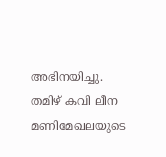അഭിനയിച്ചു. തമിഴ് കവി ലീന മണിമേഖലയുടെ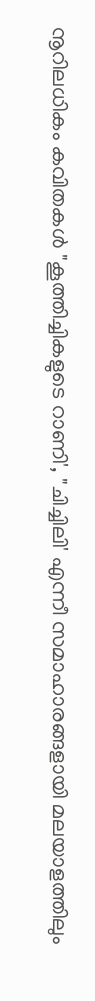നൂറിലധികം കവിതകൾ "കൂത്തിച്ചികളുടെ റാണി', "ചിച്ചിലി' എന്നീ സമാഹാരങ്ങളായി മലയാളത്തിലും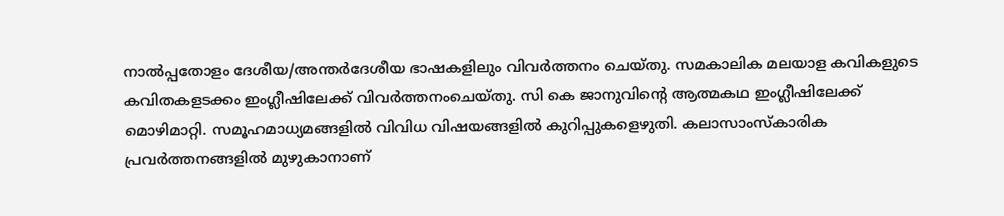നാൽപ്പതോളം ദേശീയ/അന്തർദേശീയ ഭാഷകളിലും വിവർത്തനം ചെയ്തു. സമകാലിക മലയാള കവികളുടെ കവിതകളടക്കം ഇംഗ്ലീഷിലേക്ക് വിവർത്തനംചെയ്തു. സി കെ ജാനുവിന്റെ ആത്മകഥ ഇംഗ്ലീഷിലേക്ക് മൊഴിമാറ്റി. സമൂഹമാധ്യമങ്ങളിൽ വിവിധ വിഷയങ്ങളിൽ കുറിപ്പുകളെഴുതി. കലാസാംസ്കാരിക പ്രവർത്തനങ്ങളിൽ മുഴുകാനാണ്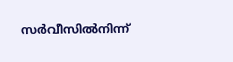സർവീസിൽനിന്ന്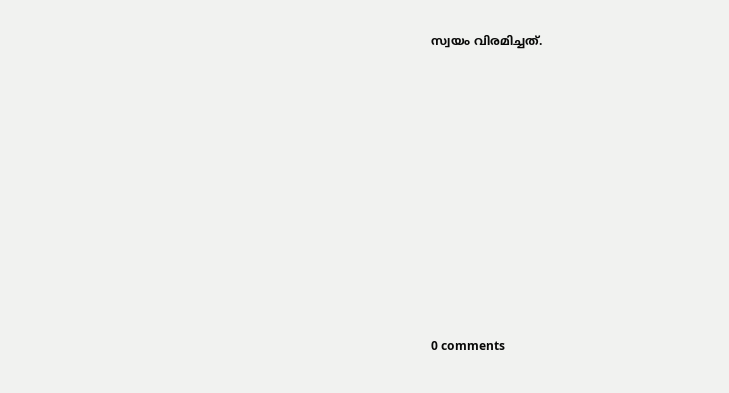സ്വയം വിരമിച്ചത്.










0 comments